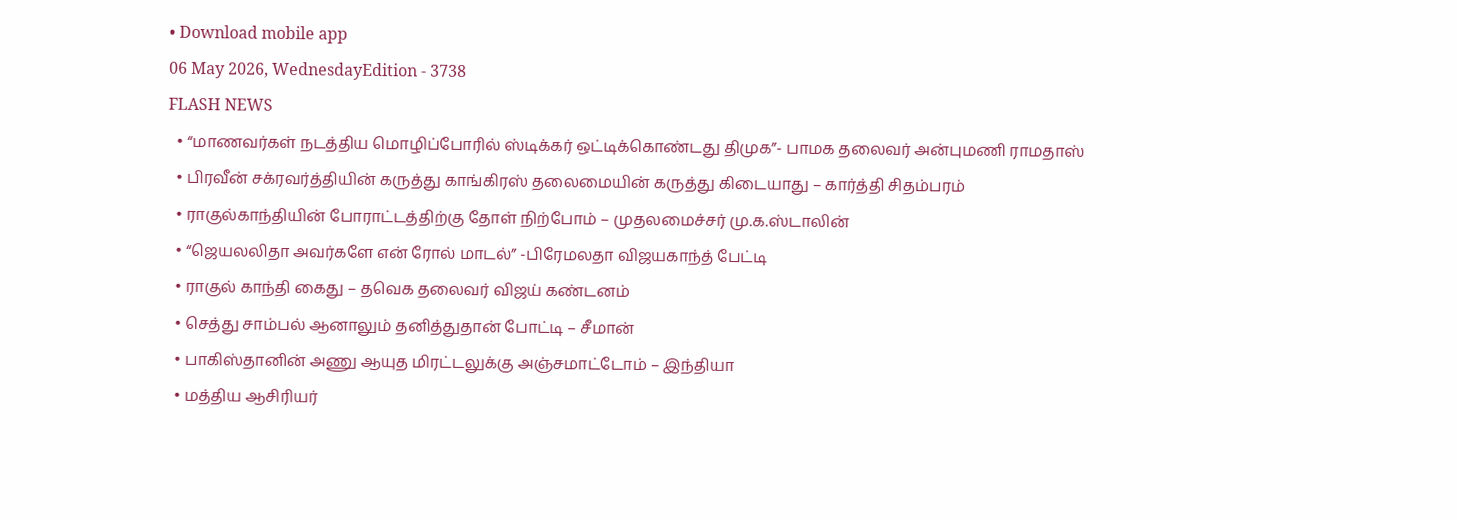• Download mobile app
06 May 2026, WednesdayEdition - 3738
FLASH NEWS
  • “மாணவர்கள் நடத்திய மொழிப்போரில் ஸ்டிக்கர் ஒட்டிக்கொண்டது திமுக”- பாமக தலைவர் அன்புமணி ராமதாஸ்
  • பிரவீன் சக்ரவர்த்தியின் கருத்து காங்கிரஸ் தலைமையின் கருத்து கிடையாது – கார்த்தி சிதம்பரம்
  • ராகுல்காந்தியின் போராட்டத்திற்கு தோள் நிற்போம் – முதலமைச்சர் மு.க.ஸ்டாலின்
  • “ஜெயலலிதா அவர்களே என் ரோல் மாடல்” -பிரேமலதா விஜயகாந்த் பேட்டி
  • ராகுல் காந்தி கைது – தவெக தலைவர் விஜய் கண்டனம்
  • செத்து சாம்பல் ஆனாலும் தனித்துதான் போட்டி – சீமான்
  • பாகிஸ்தானின் அணு ஆயுத மிரட்டலுக்கு அஞ்சமாட்டோம் – இந்தியா
  • மத்திய ஆசிரியர்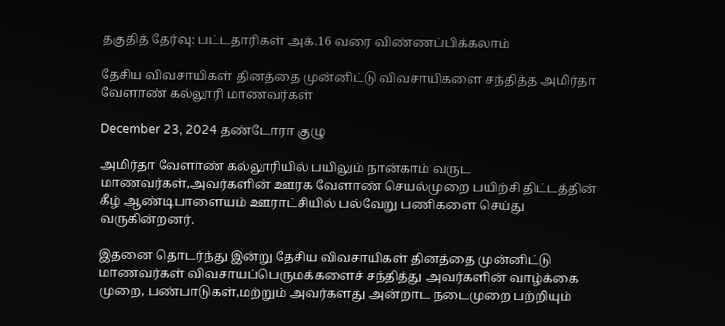தகுதித் தேர்வு: பட்டதாரிகள் அக்.16 வரை விண்ணப்பிக்கலாம்

தேசிய விவசாயிகள் தினத்தை முன்னிட்டு விவசாயிகளை சந்தித்த அமிர்தா வேளாண் கல்லூரி மாணவர்கள்

December 23, 2024 தண்டோரா குழு

அமிர்தா வேளாண் கல்லூரியில் பயிலும் நான்காம் வருட மாணவர்கள்,அவர்களின் ஊரக வேளாண் செயல்முறை பயிற்சி திட்டத்தின் கீழ் ஆண்டிபாளையம் ஊராட்சியில் பல்வேறு பணிகளை செய்து வருகின்றனர்.

இதனை தொடர்ந்து இன்று தேசிய விவசாயிகள் தினத்தை முன்னிட்டு மாணவர்கள் விவசாயப்பெருமக்களைச் சந்தித்து அவர்களின் வாழ்க்கை முறை, பண்பாடுகள்,மற்றும் அவர்களது அன்றாட நடைமுறை பற்றியும்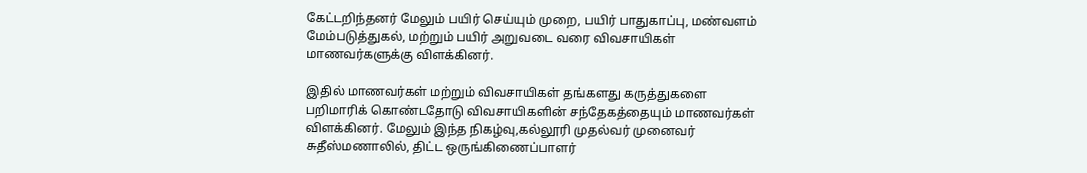கேட்டறிந்தனர் மேலும் பயிர் செய்யும் முறை, பயிர் பாதுகாப்பு, மண்வளம் மேம்படுத்துகல், மற்றும் பயிர் அறுவடை வரை விவசாயிகள் மாணவர்களுக்கு விளக்கினர்.

இதில் மாணவர்கள் மற்றும் விவசாயிகள் தங்களது கருத்துகளை பறிமாரிக் கொண்டதோடு விவசாயிகளின் சந்தேகத்தையும் மாணவர்கள் விளக்கினர். மேலும் இந்த நிகழ்வு,கல்லூரி முதல்வர் முனைவர் சுதீஸ்மணாலில், திட்ட ஒருங்கிணைப்பாளர்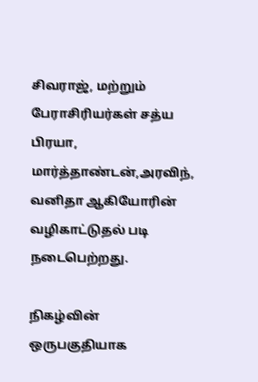சிவராஜ், மற்றும் பேராசிரியர்கள் சத்ய பிரயா, மார்த்தாண்டன்,அரவிந், வனிதா ஆகியோரின் வழிகாட்டுதல் படி நடைபெற்றது.

நிகழ்வின் ஒருபகுதியாக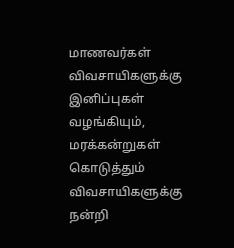மாணவர்கள் விவசாயிகளுக்கு இனிப்புகள் வழங்கியும், மரக்கன்றுகள் கொடுத்தும் விவசாயிகளுக்கு நன்றி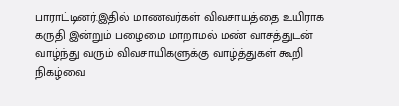பாராட்டினர்.இதில் மாணவர்கள் விவசாயத்தை உயிராக கருதி இன்றும் பழைமை மாறாமல் மண் வாசத்துடன் வாழ்ந்து வரும் விவசாயிகளுக்கு வாழ்த்துகள் கூறி நிகழ்வை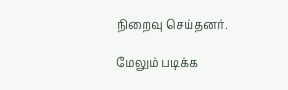நிறைவு செய்தனர்.

மேலும் படிக்க